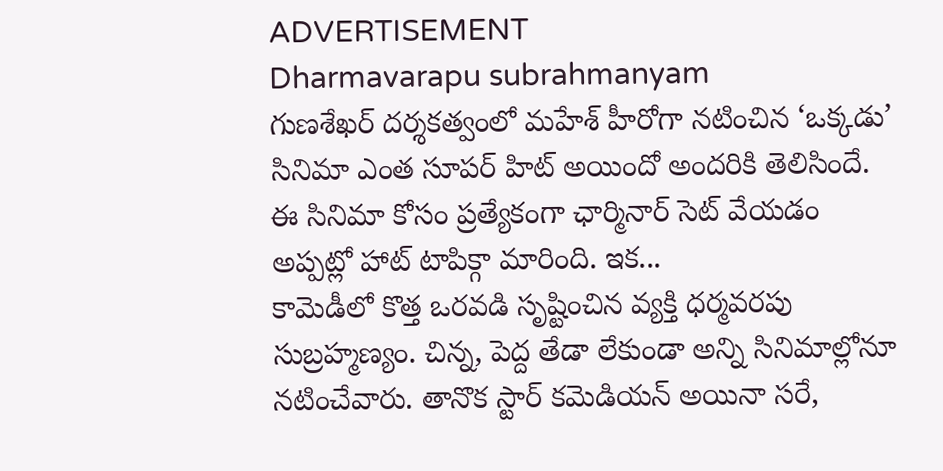ADVERTISEMENT
Dharmavarapu subrahmanyam
గుణశేఖర్ దర్శకత్వంలో మహేశ్ హీరోగా నటించిన ‘ఒక్కడు’ సినిమా ఎంత సూపర్ హిట్ అయిందో అందరికి తెలిసిందే. ఈ సినిమా కోసం ప్రత్యేకంగా ఛార్మినార్ సెట్ వేయడం అప్పట్లో హాట్ టాపిక్గా మారింది. ఇక...
కామెడీలో కొత్త ఒరవడి సృష్టించిన వ్యక్తి ధర్మవరపు సుబ్రహ్మణ్యం. చిన్న, పెద్ద తేడా లేకుండా అన్ని సినిమాల్లోనూ నటించేవారు. తానొక స్టార్ కమెడియన్ అయినా సరే,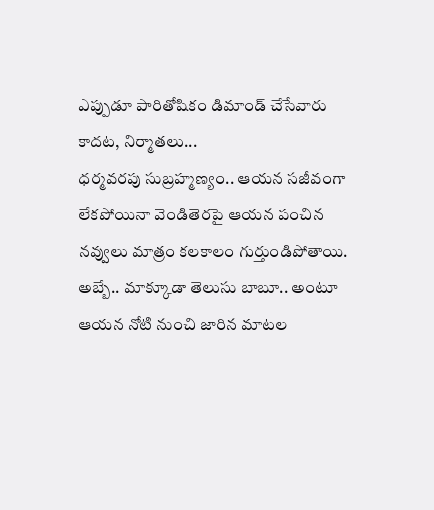ఎప్పుడూ పారితోషికం డిమాండ్ చేసేవారు కాదట, నిర్మాతలు...
ధర్మవరపు సుబ్రహ్మణ్యం.. ఆయన సజీవంగా లేకపోయినా వెండితెరపై ఆయన పంచిన నవ్వులు మాత్రం కలకాలం గుర్తుండిపోతాయి. అబ్బే.. మాక్కూడా తెలుసు బాబూ.. అంటూ ఆయన నోటి నుంచి జారిన మాటల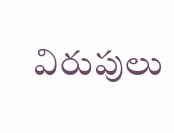విరుపులు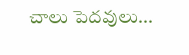చాలు పెదవులు...